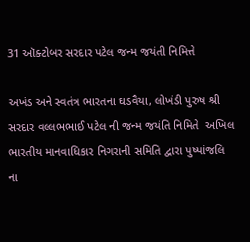31 ઑક્ટોબર સરદાર પટેલ જન્મ જયંતી નિમિત્તે

અખંડ અને સ્વતંત્ર ભારતના ઘડવૈયા, લોખંડી પુરુષ શ્રી સરદાર વલ્લભભાઈ પટેલ ની જન્મ જયંતિ નિમિતે  અખિલ ભારતીય માનવાધિકાર નિગરાની સમિતિ દ્વારા પુષ્પાંજલિ ના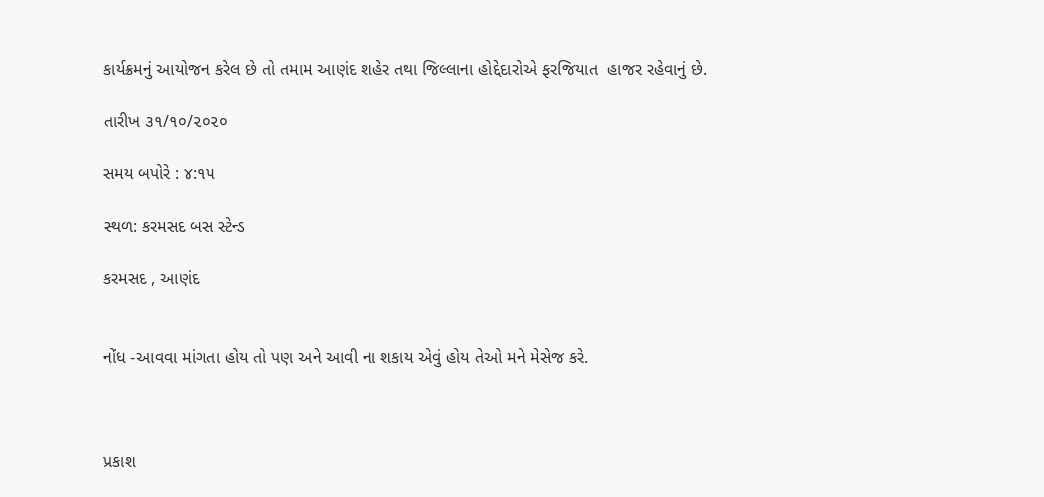કાર્યક્રમનું આયોજન કરેલ છે તો તમામ આણંદ શહેર તથા જિલ્લાના હોદ્દેદારોએ ફરજિયાત  હાજર રહેવાનું છે.

તારીખ ૩૧/૧૦/૨૦૨૦

સમય બપોરે : ૪:૧૫

સ્થળ: કરમસદ બસ સ્ટેન્ડ

કરમસદ , આણંદ


નોંધ -આવવા માંગતા હોય તો પણ અને આવી ના શકાય એવું હોય તેઓ મને મેસેજ કરે.



પ્રકાશ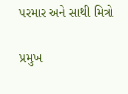પરમાર અને સાથી મિત્રો

પ્રમુખ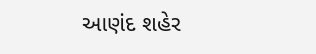આણંદ શહેર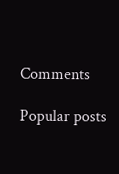Comments

Popular posts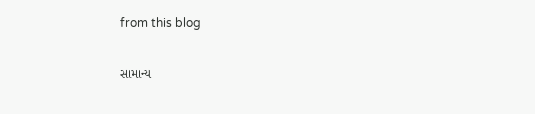from this blog

સામાન્ય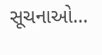સૂચનાઓ...